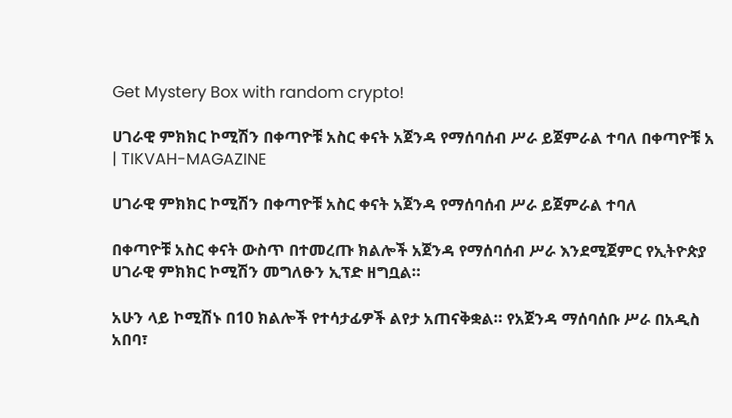Get Mystery Box with random crypto!

ሀገራዊ ምክክር ኮሚሽን በቀጣዮቹ አስር ቀናት አጀንዳ የማሰባሰብ ሥራ ይጀምራል ተባለ በቀጣዮቹ አ | TIKVAH-MAGAZINE

ሀገራዊ ምክክር ኮሚሽን በቀጣዮቹ አስር ቀናት አጀንዳ የማሰባሰብ ሥራ ይጀምራል ተባለ

በቀጣዮቹ አስር ቀናት ውስጥ በተመረጡ ክልሎች አጀንዳ የማሰባሰብ ሥራ እንደሚጀምር የኢትዮጵያ ሀገራዊ ምክክር ኮሚሽን መግለፁን ኢፕድ ዘግቧል።

አሁን ላይ ኮሚሽኑ በ10 ክልሎች የተሳታፊዎች ልየታ አጠናቅቋል። የአጀንዳ ማሰባሰቡ ሥራ በአዲስ አበባ፣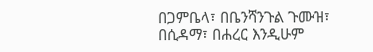በጋምቤላ፣ በቤንሻንጉል ጉሙዝ፣ በሲዳማ፣ በሐረር እንዲሁም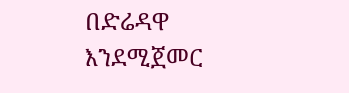በድሬዳዋ እንደሚጀመር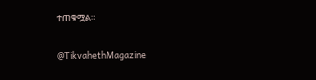ተጠቁሟል።

@TikvahethMagazine